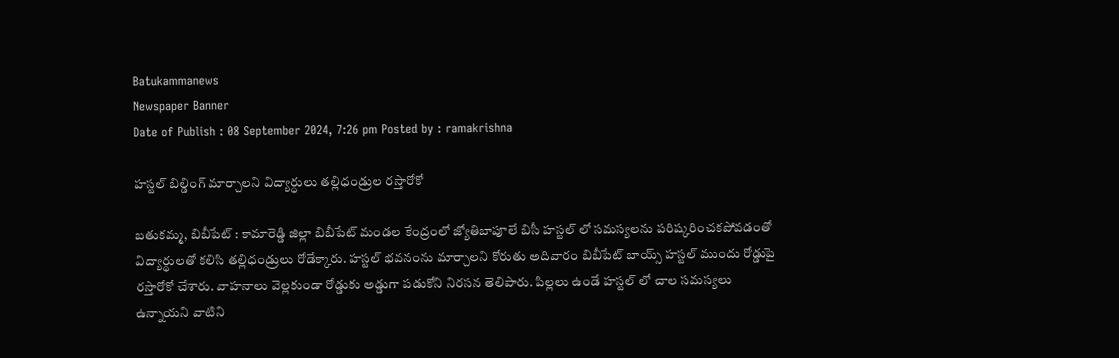Batukammanews
Newspaper Banner
Date of Publish : 08 September 2024, 7:26 pm Posted by : ramakrishna

హస్టల్ బిల్డింగ్ మార్చాలని విద్యార్ధులు తల్లిధండ్రుల రస్తారోకో

బతుకమ్మ, బిబీపేట్ : కామారెడ్డి జిల్లా బిబీపేట్ మండల కేంద్రంలో జ్యోతిబాపూలే బిసీ హస్టల్ లో సమస్యలను పరిష్కరించకపోవడంతో విద్యార్థులతో కలిసి తల్లిధండ్రులు రోడేక్కారు. హస్టల్ భవనంను మార్చాలని కోరుతు అదివారం బిబీపేట్ బాయ్స్ హస్టల్ ముందు రోడ్డుపై రస్తారోకో చేశారు. వాహనాలు వెల్లకుండా రోడ్డుకు అడ్డుగా పడుకోని నిరసన తెలిపారు. పిల్లలు ఉండే హస్టల్ లో చాల సమస్యలు ఉన్నాయని వాటిని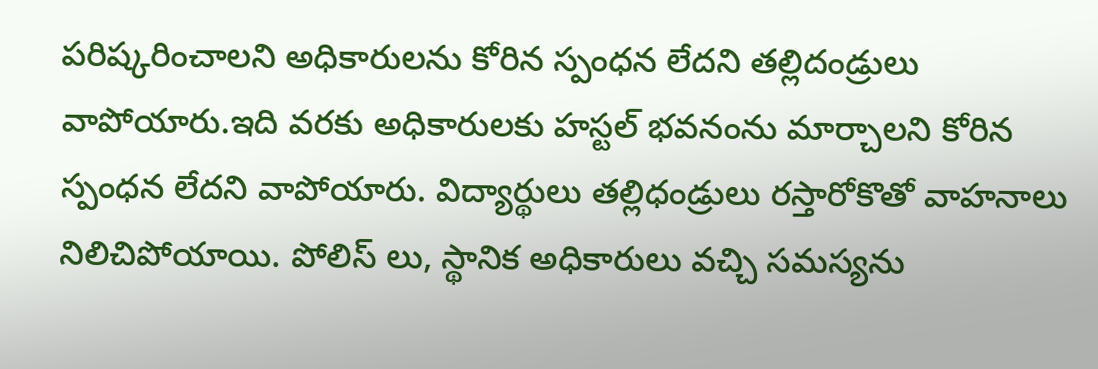పరిష్కరించాలని అధికారులను కోరిన స్పంధన లేదని తల్లిదండ్రులు వాపోయారు.ఇది వరకు అధికారులకు హస్టల్ భవనంను మార్చాలని కోరిన స్పంధన లేదని వాపోయారు. విద్యార్థులు తల్లిధండ్రులు రస్తారోకొతో వాహనాలు నిలిచిపోయాయి. పోలిస్ లు, స్థానిక అధికారులు వచ్చి సమస్యను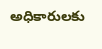అధికారులకు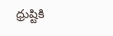ధ్రుష్టికి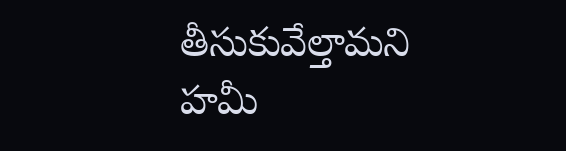తీసుకువేల్తామని హమీ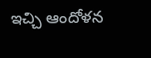ఇచ్చి ఆందోళన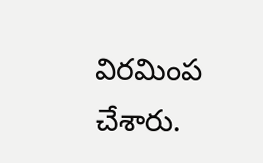విరమింప చేశారు.